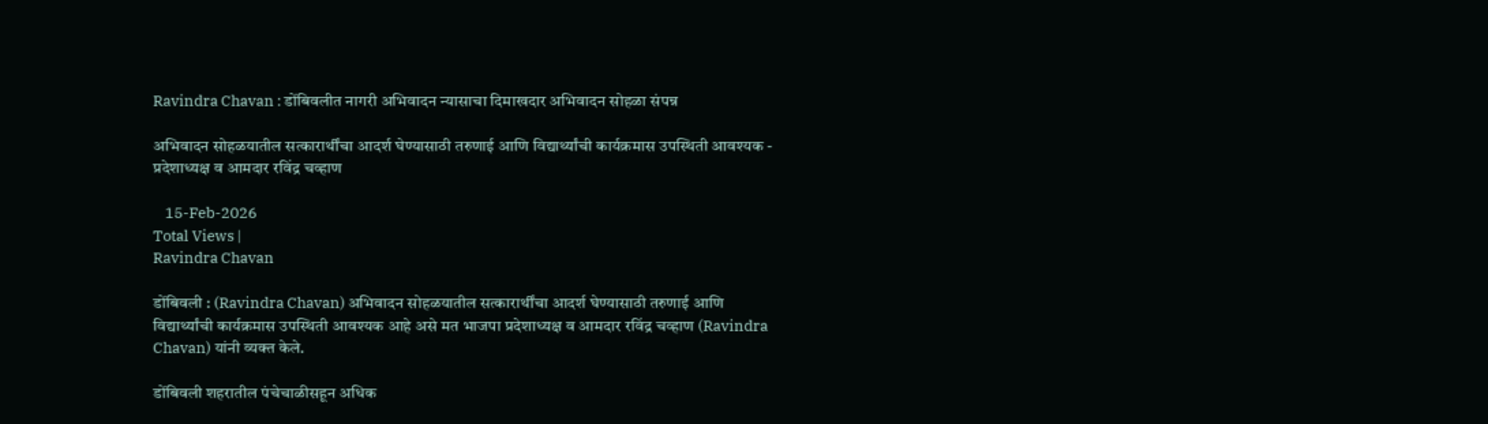Ravindra Chavan : डोंबिवलीत नागरी अभिवादन न्यासाचा दिमाखदार अभिवादन सोहळा संपन्न

अभिवादन सोहळयातील सत्कारार्थींचा आदर्श घेण्यासाठी तरुणाई आणि विद्यार्थ्यांची कार्यक्रमास उपस्थिती आवश्यक - प्रदेशाध्यक्ष व आमदार रविंद्र चव्हाण

    15-Feb-2026
Total Views |
Ravindra Chavan

डोंबिवली : (Ravindra Chavan) अभिवादन सोहळयातील सत्कारार्थींचा आदर्श घेण्यासाठी तरुणाई आणि विद्यार्थ्यांची कार्यक्रमास उपस्थिती आवश्यक आहे असे मत भाजपा प्रदेशाध्यक्ष व आमदार रविंद्र चव्हाण (Ravindra Chavan) यांनी व्यक्त केले.

डोंबिवली शहरातील पंचेचाळीसहून अधिक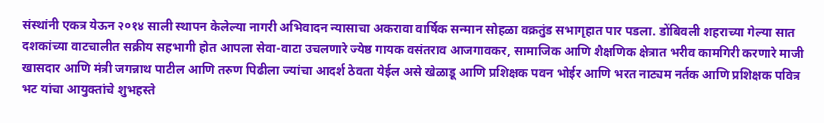संस्थांनी एकत्र येऊन २०१४ साली स्थापन केलेल्या नागरी अभिवादन न्यासाचा अकरावा वार्षिक सन्मान सोहळा वक्रतुंड सभागृहात पार पडला. डोंबिवली शहराच्या गेल्या सात दशकांच्या वाटचालीत सक्रीय सहभागी होत आपला सेवा-वाटा उचलणारे ज्येष्ठ गायक वसंतराव आजगावकर, सामाजिक आणि शैक्षणिक क्षेत्रात भरीव कामगिरी करणारे माजी खासदार आणि मंत्री जगन्नाथ पाटील आणि तरुण पिढीला ज्यांचा आदर्श ठेवता येईल असे खेळाडू आणि प्रशिक्षक पवन भोईर आणि भरत नाट्यम नर्तक आणि प्रशिक्षक पवित्र भट यांचा आयुक्तांचे शुभहस्ते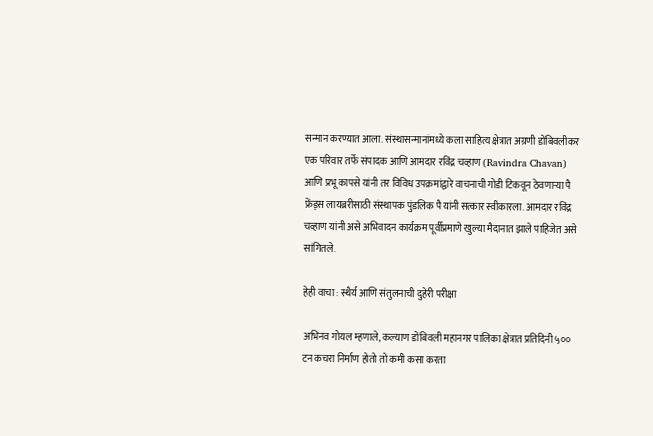सन्मान करण्यात आला. संस्थासन्मानांमध्ये कला साहित्य क्षेत्रात अग्रणी डोंबिवलीकर एक परिवार तर्फे संपादक आणि आमदार रविंद्र चव्हाण (Ravindra Chavan) आणि प्रभू कापसे यांनी तर विविध उपक्रमांद्वारे वाचनाची गोडी टिकवून ठेवणाऱ्या पै फ्रेंड्स लायब्ररीसाठी संस्थापक पुंडलिक पै यांनी सत्कार स्वीकारला. आमदार रविंद्र चव्हाण यांनी असे अभिवादन कार्यक्रम पूर्वीप्रमाणे खुल्या मैदानात झाले पाहिजेत असे सांगितले.

हेही वाचा : स्थैर्य आणि संतुलनाची दुहेरी परीक्षा

अभिनव गोयल म्हणाले, कल्याण डोंबिवली महानगर पालिका क्षेत्रात प्रतिदिनी ५०० टन कचरा निर्माण होतो तो कमी कसा करता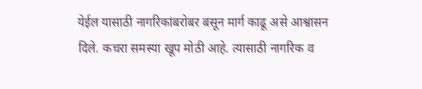येईल यासाठी नागरिकांबरोबर बसून मार्ग काढू असे आश्वासन दिले. कचरा समस्या खूप मोठी आहे. त्यासाठी नागरिक व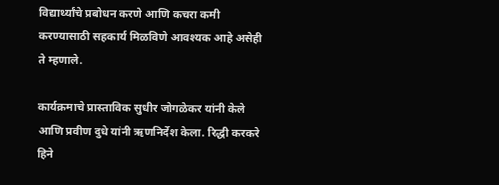विद्यार्थ्यांचे प्रबोधन करणे आणि कचरा कमी करण्यासाठी सहकार्य मिळविणे आवश्यक आहे असेही ते म्हणाले.

कार्यक्रमाचे प्रास्ताविक सुधीर जोगळेकर यांनी केले आणि प्रवीण दुधे यांनी ऋणनिर्देश केला. रिद्धी करकरे हिने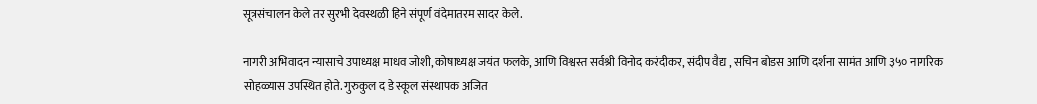सूत्रसंचालन केले तर सुरभी देवस्थळी हिने संपूर्ण वंदेमातरम सादर केले.

नागरी अभिवादन न्यासाचे उपाध्यक्ष माधव जोशी, कोषाध्यक्ष जयंत फलके, आणि विश्वस्त सर्वश्री विनोद करंदीकर, संदीप वैद्य , सचिन बोडस आणि दर्शना सामंत आणि ३५० नागरिक सोहळ्यास उपस्थित होते. गुरुकुल द डे स्कूल संस्थापक अजित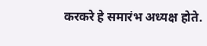करकरे हे समारंभ अध्यक्ष होते.